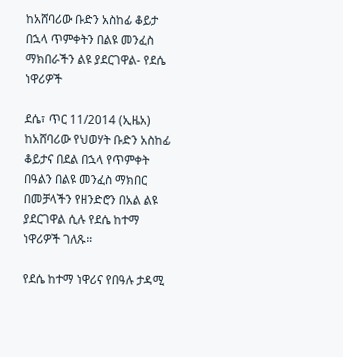ከአሸባሪው ቡድን አስከፊ ቆይታ በኋላ ጥምቀትን በልዩ መንፈስ ማክበራችን ልዩ ያደርገዋል- የደሴ ነዋሪዎች

ደሴ፣ ጥር 11/2014 (ኢዜአ) ከአሸባሪው የህወሃት ቡድን አስከፊ ቆይታና በደል በኋላ የጥምቀት በዓልን በልዩ መንፈስ ማክበር በመቻላችን የዘንድሮን በአል ልዩ ያደርገዋል ሲሉ የደሴ ከተማ ነዋሪዎች ገለጹ።

የደሴ ከተማ ነዋሪና የበዓሉ ታዳሚ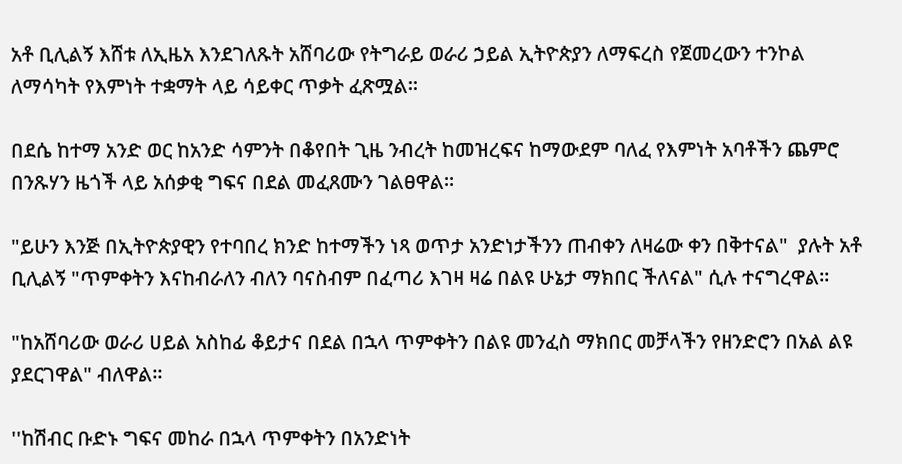አቶ ቢሊልኝ እሸቱ ለኢዜአ እንደገለጹት አሸባሪው የትግራይ ወራሪ ኃይል ኢትዮጵያን ለማፍረስ የጀመረውን ተንኮል ለማሳካት የእምነት ተቋማት ላይ ሳይቀር ጥቃት ፈጽሟል፡፡

በደሴ ከተማ አንድ ወር ከአንድ ሳምንት በቆየበት ጊዜ ንብረት ከመዝረፍና ከማውደም ባለፈ የእምነት አባቶችን ጨምሮ በንጹሃን ዜጎች ላይ አሰቃቂ ግፍና በደል መፈጸሙን ገልፀዋል።

"ይሁን እንጅ በኢትዮጵያዊን የተባበረ ክንድ ከተማችን ነጻ ወጥታ አንድነታችንን ጠብቀን ለዛሬው ቀን በቅተናል"  ያሉት አቶ ቢሊልኝ "ጥምቀትን እናከብራለን ብለን ባናስብም በፈጣሪ እገዛ ዛሬ በልዩ ሁኔታ ማክበር ችለናል" ሲሉ ተናግረዋል።

"ከአሸባሪው ወራሪ ሀይል አስከፊ ቆይታና በደል በኋላ ጥምቀትን በልዩ መንፈስ ማክበር መቻላችን የዘንድሮን በአል ልዩ ያደርገዋል" ብለዋል።

''ከሽብር ቡድኑ ግፍና መከራ በኋላ ጥምቀትን በአንድነት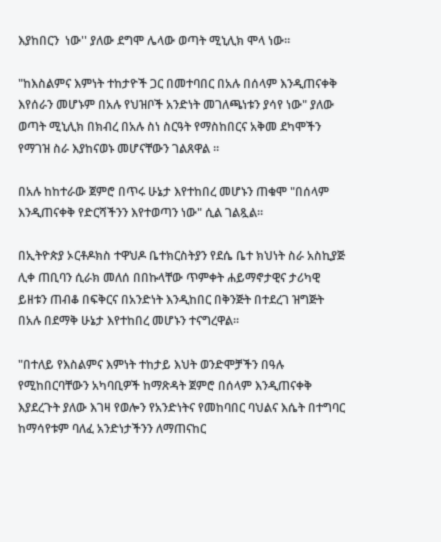እያከበርን  ነው'' ያለው ደግሞ ሌላው ወጣት ሚኒሊክ ሞላ ነው።

"ከእስልምና እምነት ተከታዮች ጋር በመተባበር በአሉ በሰላም እንዲጠናቀቅ እየሰራን መሆኑም በአሉ የህዝቦች አንድነት መገለጫነቱን ያሳየ ነው" ያለው ወጣት ሚኒሊክ በክብረ በአሉ ስነ ስርዓት የማስከበርና አቅመ ደካሞችን የማገዝ ስራ እያከናወኑ መሆናቸውን ገልጸዋል ።

በአሉ ከከተራው ጀምሮ በጥሩ ሁኔታ እየተከበረ መሆኑን ጠቁሞ "በሰላም እንዲጠናቀቅ የድርሻችንን እየተወጣን ነው" ሲል ገልጿል።

በኢትዮጵያ ኦርቶዶክስ ተዋህዶ ቤተክርስትያን የደሴ ቤተ ክህነት ስራ አስኪያጅ ሊቀ ጠቢባን ሲራክ መለሰ በበኩላቸው ጥምቀት ሐይማኖታዊና ታሪካዊ ይዘቱን ጠብቆ በፍቅርና በአንድነት እንዲከበር በቅንጅት በተደረገ ዝግጅት በአሉ በደማቅ ሁኔታ እየተከበረ መሆኑን ተናግረዋል።

"በተለይ የእስልምና እምነት ተከታይ እህት ወንድሞቻችን በዓሉ የሚከበርባቸውን አካባቢዎች ከማጽዳት ጀምሮ በሰላም እንዲጠናቀቅ እያደረጉት ያለው እገዛ የወሎን የአንድነትና የመከባበር ባህልና እሴት በተግባር ከማሳየቱም ባለፈ አንድነታችንን ለማጠናከር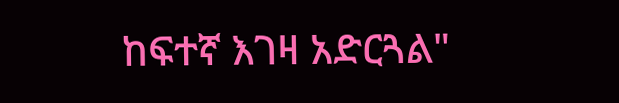ከፍተኛ እገዛ አድርጓል"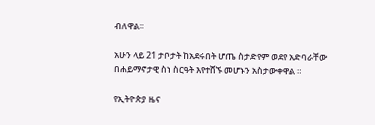ብለዋል፡፡

አሁን ላይ 21 ታቦታት ከአደሩበት ሆጤ ስታድየም ወደየ አድባራቸው በሐይማኖታዊ ስነ ስርዓት እየተሸኙ መሆኑን አስታውቀዋል ።

የኢትዮጵያ ዜና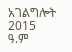አገልግሎት
2015
ዓ.ም